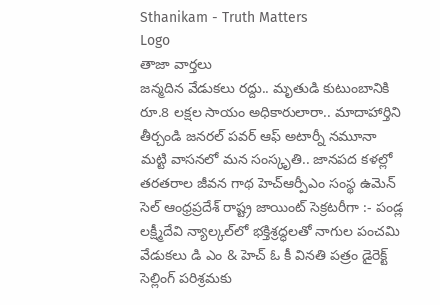Sthanikam - Truth Matters
Logo
తాజా వార్తలు
జన్మదిన వేడుకలు రద్దు.. మృతుడి కుటుంబానికి రూ.8 లక్షల సాయం అధికారులారా.. మాదాహార్తిని తీర్చండి జనరల్ పవర్ ఆఫ్ అటార్నీ నమూనా మట్టి వాసనలో మన సంస్కృతి.. జానపద కళల్లో తరతరాల జీవన గాథ హెచ్ఆర్పీఎం సంస్థ ఉమెన్ సెల్ ఆంధ్రప్రదేశ్ రాష్ట్ర జాయింట్ సెక్రటరీగా :- పండ్ల లక్ష్మీదేవి న్యాల్కల్‌లో భక్తిశ్రద్ధలతో నాగుల పంచమి వేడుకలు డి ఎం & హెచ్ ఓ కీ వినతి పత్రం డైరెక్ట్ సెల్లింగ్ పరిశ్రమకు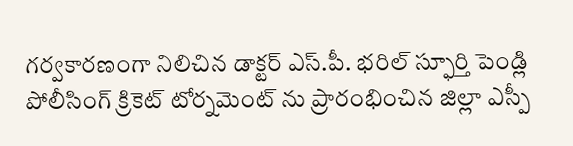గర్వకారణంగా నిలిచిన డాక్టర్ ఎస్.పీ. భరిల్ స్ఫూర్తి పెండ్లి పోలీసింగ్ క్రికెట్ టోర్నమెంట్ ను ప్రారంభించిన జిల్లా ఎస్పీ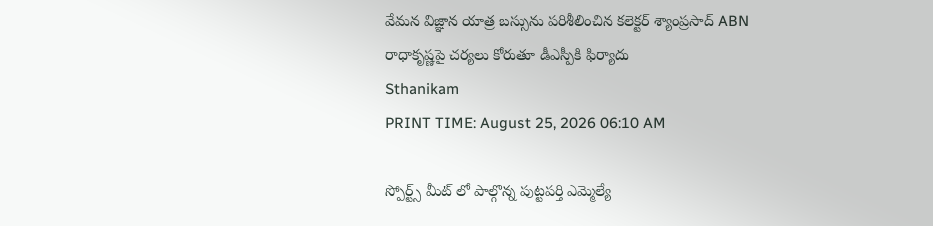వేమన విజ్ఞాన యాత్ర బస్సును పరిశీలించిన కలెక్టర్ శ్యాంప్రసాద్ ABN రాధాకృష్ణపై చర్యలు కోరుతూ డీఎస్పీకి ఫిర్యాదు
Sthanikam
PRINT TIME: August 25, 2026 06:10 AM

స్పోర్ట్స్ మీట్ లో పాల్గొన్న పుట్టపర్తి ఎమ్మెల్యే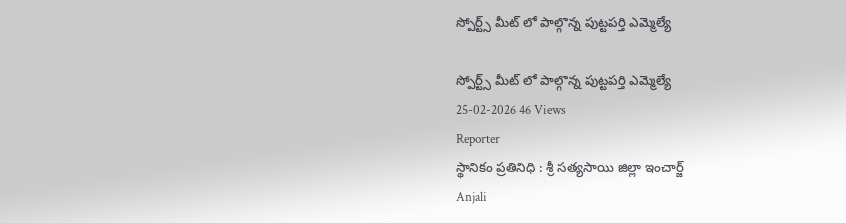స్పోర్ట్స్ మీట్ లో పాల్గొన్న పుట్టపర్తి ఎమ్మెల్యే

స్పోర్ట్స్ మీట్ లో పాల్గొన్న పుట్టపర్తి ఎమ్మెల్యే
25-02-2026 46 Views
Reporter
స్థానికం ప్రతినిధి : శ్రీ సత్యసాయి జిల్లా ఇంచార్జ్
Anjali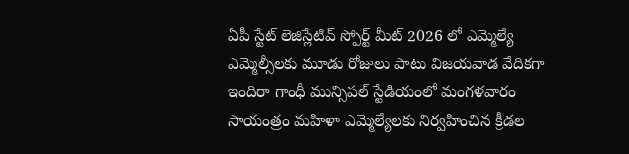ఏపీ స్టేట్ లెజిస్లేటివ్ స్పోర్ట్ మీట్ 2026 లో ఎమ్మెల్యే ఎమ్మెల్సీలకు మూడు రోజులు పాటు విజయవాడ వేదికగా ఇందిరా గాంధీ మున్సిపల్ స్టేడియంలో మంగళవారం సాయంత్రం మహిళా ఎమ్మెల్యేలకు నిర్వహించిన క్రీడల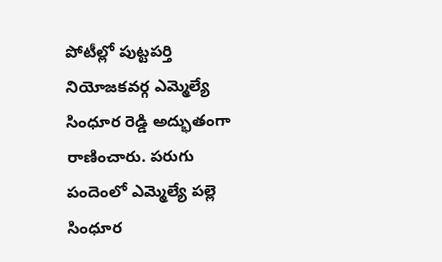పోటీల్లో పుట్టపర్తి నియోజకవర్గ ఎమ్మెల్యే సింధూర రెడ్డి అద్భుతంగా రాణించారు. పరుగు పందెంలో ఎమ్మెల్యే పల్లె సింధూర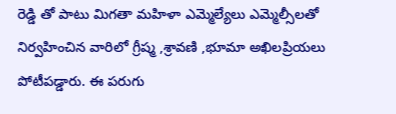రెడ్డి తో పాటు మిగతా మహిళా ఎమ్మెల్యేలు ఎమ్మెల్సీలతో నిర్వహించిన వారిలో గ్రీష్మ ,శ్రావణి ,భూమా అఖిలప్రియలు పోటీపడ్డారు. ఈ పరుగు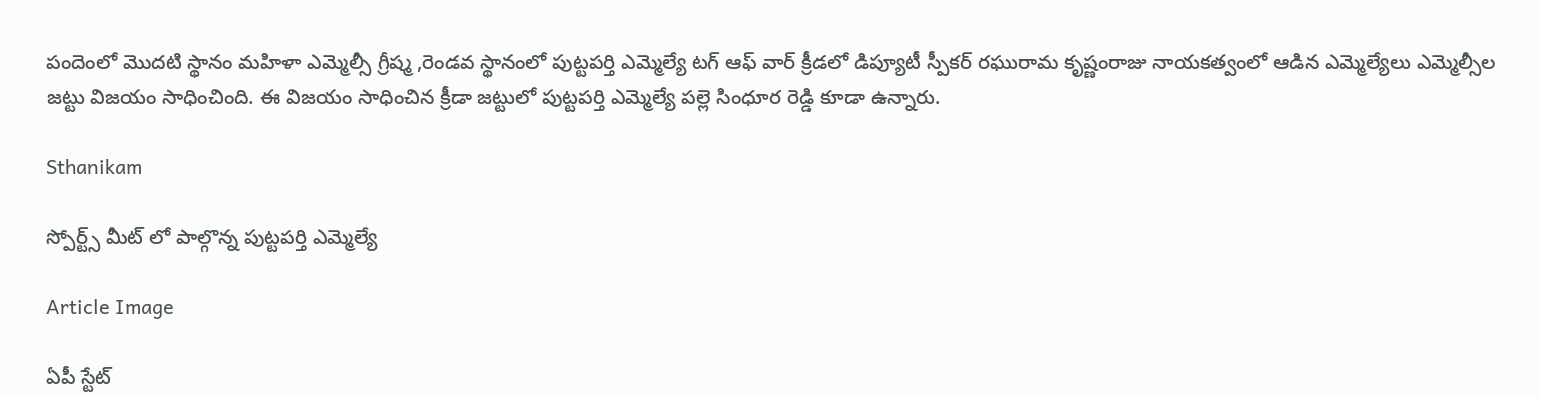పందెంలో మొదటి స్థానం మహిళా ఎమ్మెల్సీ గ్రీష్మ ,రెండవ స్థానంలో పుట్టపర్తి ఎమ్మెల్యే టగ్ ఆఫ్ వార్ క్రీడలో డిప్యూటీ స్పీకర్ రఘురామ కృష్ణంరాజు నాయకత్వంలో ఆడిన ఎమ్మెల్యేలు ఎమ్మెల్సీల జట్టు విజయం సాధించింది. ఈ విజయం సాధించిన క్రీడా జట్టులో పుట్టపర్తి ఎమ్మెల్యే పల్లె సింధూర రెడ్డి కూడా ఉన్నారు.

Sthanikam

స్పోర్ట్స్ మీట్ లో పాల్గొన్న పుట్టపర్తి ఎమ్మెల్యే

Article Image

ఏపీ స్టేట్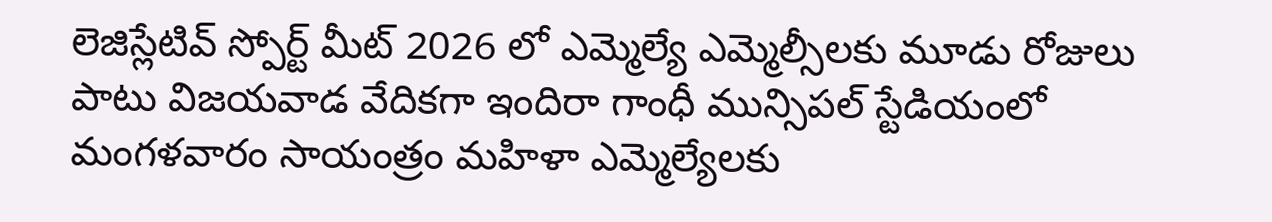లెజిస్లేటివ్ స్పోర్ట్ మీట్ 2026 లో ఎమ్మెల్యే ఎమ్మెల్సీలకు మూడు రోజులు పాటు విజయవాడ వేదికగా ఇందిరా గాంధీ మున్సిపల్ స్టేడియంలో మంగళవారం సాయంత్రం మహిళా ఎమ్మెల్యేలకు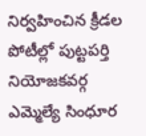నిర్వహించిన క్రీడల పోటీల్లో పుట్టపర్తి నియోజకవర్గ ఎమ్మెల్యే సింధూర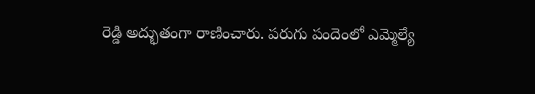రెడ్డి అద్భుతంగా రాణించారు. పరుగు పందెంలో ఎమ్మెల్యే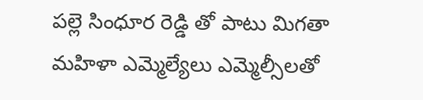పల్లె సింధూర రెడ్డి తో పాటు మిగతా మహిళా ఎమ్మెల్యేలు ఎమ్మెల్సీలతో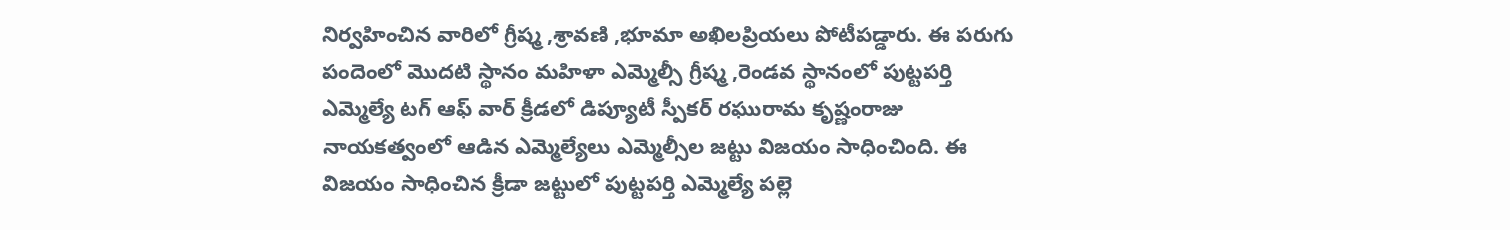నిర్వహించిన వారిలో గ్రీష్మ ,శ్రావణి ,భూమా అఖిలప్రియలు పోటీపడ్డారు. ఈ పరుగు పందెంలో మొదటి స్థానం మహిళా ఎమ్మెల్సీ గ్రీష్మ ,రెండవ స్థానంలో పుట్టపర్తి ఎమ్మెల్యే టగ్ ఆఫ్ వార్ క్రీడలో డిప్యూటీ స్పీకర్ రఘురామ కృష్ణంరాజు నాయకత్వంలో ఆడిన ఎమ్మెల్యేలు ఎమ్మెల్సీల జట్టు విజయం సాధించింది. ఈ విజయం సాధించిన క్రీడా జట్టులో పుట్టపర్తి ఎమ్మెల్యే పల్లె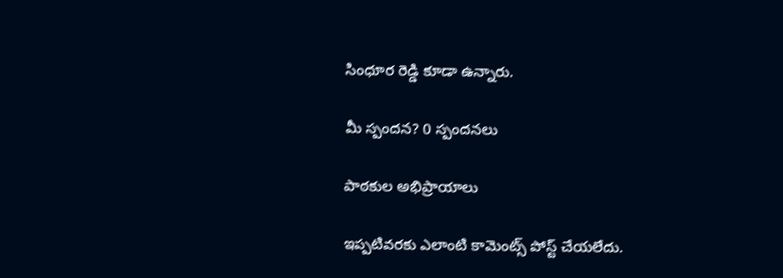సింధూర రెడ్డి కూడా ఉన్నారు.

మీ స్పందన? 0 స్పందనలు

పాఠకుల అభిప్రాయాలు

ఇప్పటివరకు ఎలాంటి కామెంట్స్ పోస్ట్ చేయలేదు.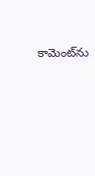కామెంట్‌ను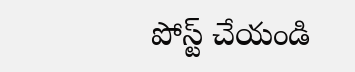పోస్ట్ చేయండి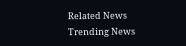Related News
Trending News